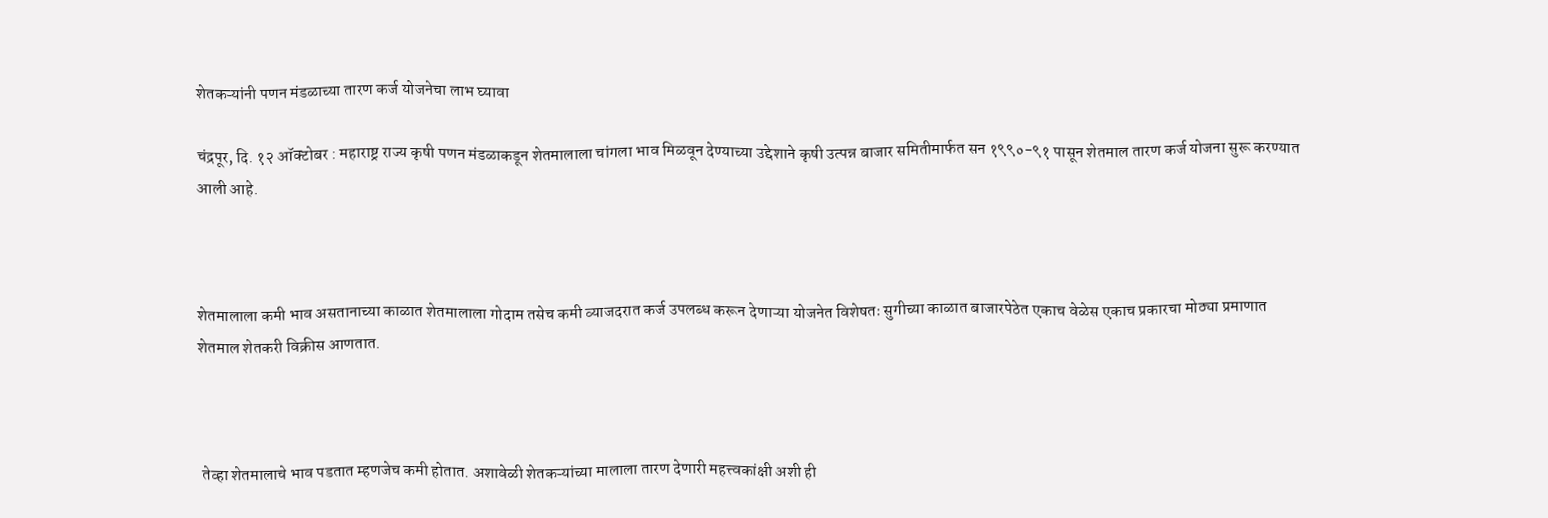शेतकऱ्यांनी पणन मंडळाच्या तारण कर्ज योजनेचा लाभ घ्यावा

चंद्रपूर, दि. १२ ऑक्टोबर : महाराष्ट्र राज्य कृषी पणन मंडळाकडून शेतमालाला चांगला भाव मिळवून देण्याच्या उद्देशाने कृषी उत्पन्न बाजार समितीमार्फत सन १९९०-९१ पासून शेतमाल तारण कर्ज योजना सुरू करण्यात आली आहे.



शेतमालाला कमी भाव असतानाच्या काळात शेतमालाला गोदाम तसेच कमी व्याजदरात कर्ज उपलब्ध करून देणाऱ्या योजनेत विशेषतः सुगीच्या काळात बाजारपेठेत एकाच वेळेस एकाच प्रकारचा मोठ्या प्रमाणात शेतमाल शेतकरी विक्रीस आणतात.



 तेव्हा शेतमालाचे भाव पडतात म्हणजेच कमी होतात. अशावेळी शेतकऱ्यांच्या मालाला तारण देणारी महत्त्वकांक्षी अशी ही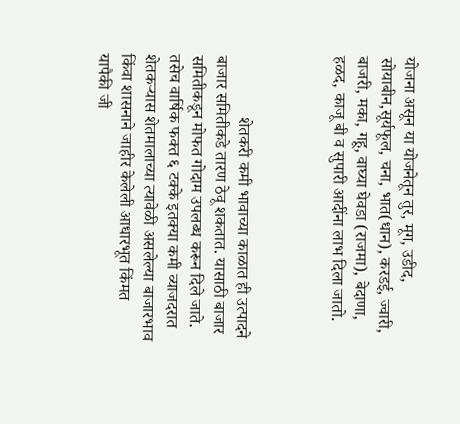योजना असून या योजनेतून तुर, मूग, उडीद, सोयाबीन,सूर्यफूल, चना, भात(धान), करडई, ज्वारी, बाजरी, मका, गहू, वाघ्या घेवडा (राजमा), बेदाणा, हळद, काजू बी व सुपारी आदींना लाभ दिला जातो.



               शेतकरी कमी भावाच्या काळात ही उत्पादने बाजार समितीकडे तारण ठेवू शकतात. यासाठी बाजार समितीकडून मोफत गोदाम उपलब्ध करून दिले जाते. तसेच वार्षिक फक्त ६ टक्के इतक्या कमी व्याजदरात शेतकऱ्यास शेतमालाच्या त्यावेळी असलेल्या बाजारभाव किंवा शासनाने जाहीर केलेली आधारभूत किंमत यापैकी जी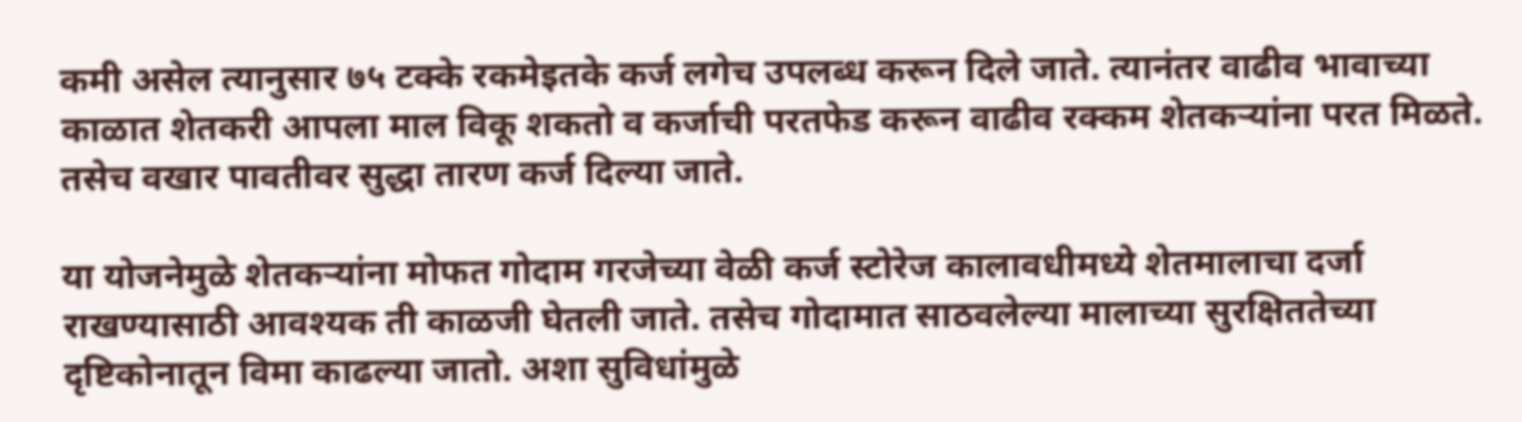कमी असेल त्यानुसार ७५ टक्के रकमेइतके कर्ज लगेच उपलब्ध करून दिले जाते. त्यानंतर वाढीव भावाच्या काळात शेतकरी आपला माल विकू शकतो व कर्जाची परतफेड करून वाढीव रक्कम शेतकऱ्यांना परत मिळते. तसेच वखार पावतीवर सुद्धा तारण कर्ज दिल्या जाते.

या योजनेमुळे शेतकऱ्यांना मोफत गोदाम गरजेच्या वेळी कर्ज स्टोरेज कालावधीमध्ये शेतमालाचा दर्जा राखण्यासाठी आवश्यक ती काळजी घेतली जाते. तसेच गोदामात साठवलेल्या मालाच्या सुरक्षिततेच्या दृष्टिकोनातून विमा काढल्या जातो. अशा सुविधांमुळे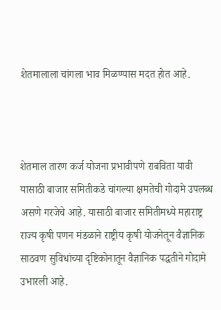शेतमालाला चांगला भाव मिळण्यास मदत होत आहे.



शेतमाल तारण कर्ज योजना प्रभावीपणे राबविता यावी यासाठी बाजार समितीकडे चांगल्या क्षमतेची गोदामे उपलब्ध असणे गरजेचे आहे. यासाठी बाजार समितीमध्ये महाराष्ट्र राज्य कृषी पणन मंडळाने राष्ट्रीय कृषी योजनेतून वैज्ञानिक साठवण सुविधांच्या दृष्टिकोनातून वैज्ञानिक पद्धतीने गोदामे उभारली आहे.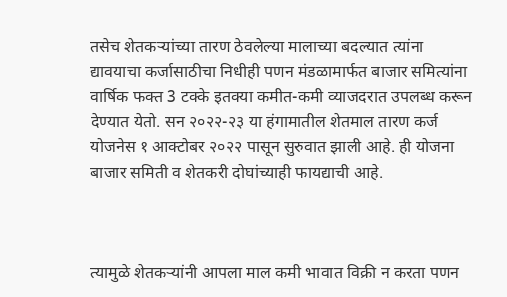तसेच शेतकऱ्यांच्या तारण ठेवलेल्या मालाच्या बदल्यात त्यांना द्यावयाचा कर्जासाठीचा निधीही पणन मंडळामार्फत बाजार समित्यांना वार्षिक फक्त 3 टक्के इतक्या कमीत-कमी व्याजदरात उपलब्ध करून देण्यात येतो. सन २०२२-२३ या हंगामातील शेतमाल तारण कर्ज योजनेस १ आक्टोबर २०२२ पासून सुरुवात झाली आहे. ही योजना बाजार समिती व शेतकरी दोघांच्याही फायद्याची आहे.



त्यामुळे शेतकऱ्यांनी आपला माल कमी भावात विक्री न करता पणन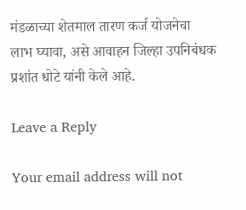मंडळाच्या शेतमाल तारण कर्ज योजनेचा लाभ घ्यावा, असे आवाहन जिल्हा उपनिबंधक प्रशांत धोटे यांनी केले आहे.

Leave a Reply

Your email address will not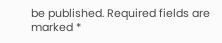be published. Required fields are marked *